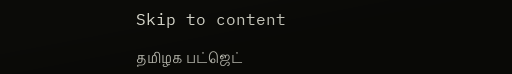Skip to content

தமிழக பட்ஜெட்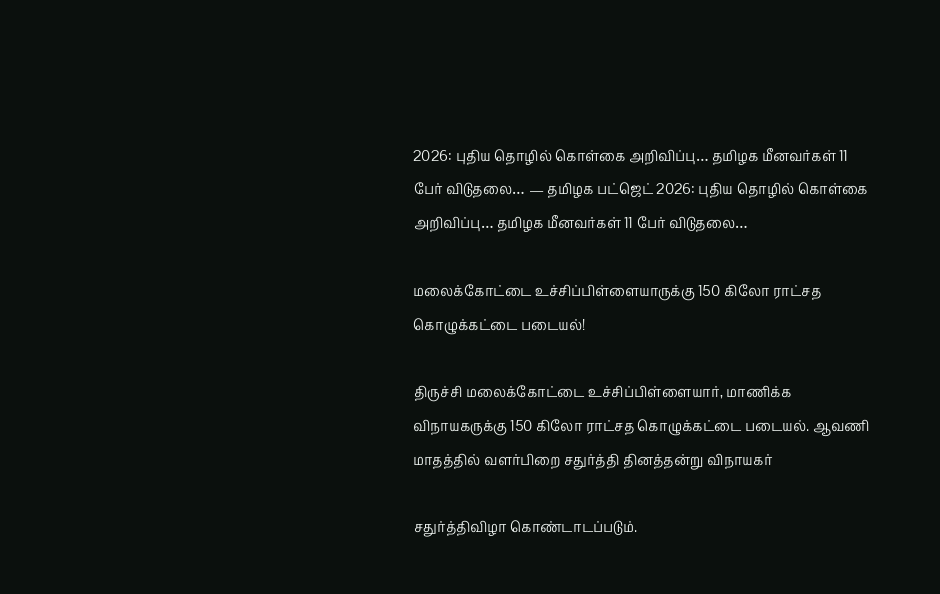2026: புதிய தொழில் கொள்கை அறிவிப்பு… தமிழக மீனவர்கள் 11 பேர் விடுதலை… — தமிழக பட்ஜெட் 2026: புதிய தொழில் கொள்கை அறிவிப்பு… தமிழக மீனவர்கள் 11 பேர் விடுதலை…

மலைக்கோட்டை உச்சிப்பிள்ளையாருக்கு 150 கிலோ ராட்சத கொழுக்கட்டை படையல்!

திருச்சி மலைக்கோட்டை உச்சிப்பிள்ளையார், மாணிக்க விநாயகருக்கு 150 கிலோ ராட்சத கொழுக்கட்டை படையல். ஆவணி மாதத்தில் வளர்பிறை சதுர்த்தி தினத்தன்று விநாயகர்

சதுர்த்திவிழா கொண்டாடப்படும்.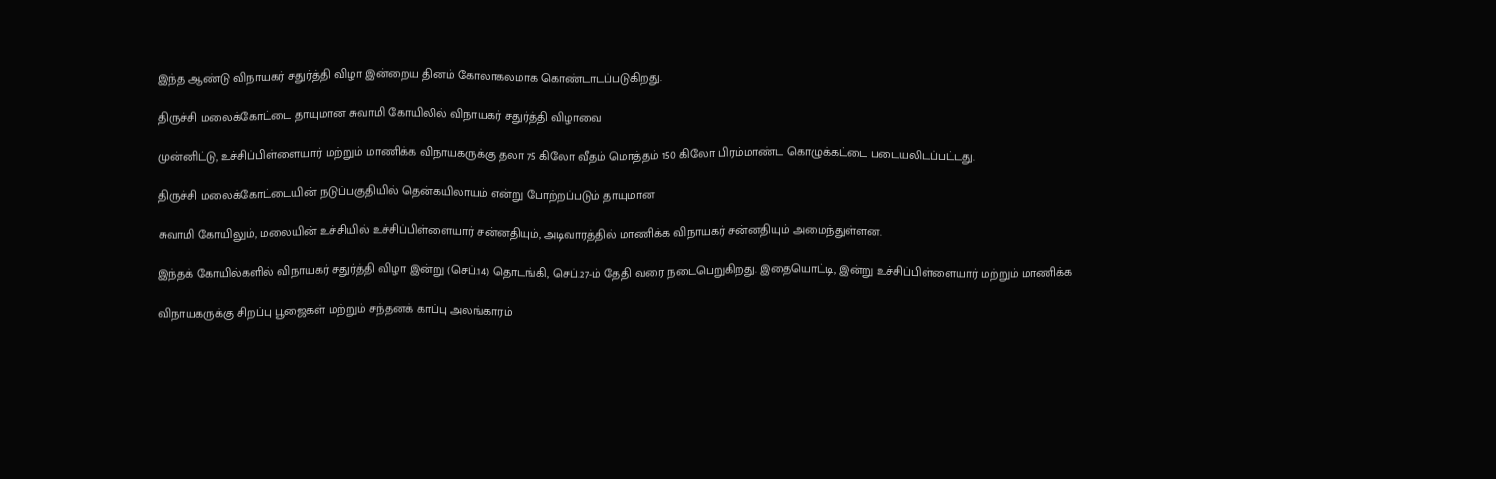இந்த ஆண்டு விநாயகர் சதுர்த்தி விழா இன்றைய தினம் கோலாகலமாக கொண்டாடப்படுகிறது.

திருச்சி மலைக்கோட்டை தாயுமான சுவாமி கோயிலில் விநாயகர் சதுர்த்தி விழாவை

முன்னிட்டு, உச்சிப்பிள்ளையார் மற்றும் மாணிக்க விநாயகருக்கு தலா 75 கிலோ வீதம் மொத்தம் 150 கிலோ பிரம்மாண்ட கொழுக்கட்டை படையலிடப்பட்டது.

திருச்சி மலைக்கோட்டையின் நடுப்பகுதியில் தென்கயிலாயம் என்று போற்றப்படும் தாயுமான

சுவாமி கோயிலும், மலையின் உச்சியில் உச்சிப்பிள்ளையார் சன்னதியும், அடிவாரத்தில் மாணிக்க விநாயகர் சன்னதியும் அமைந்துள்ளன.

இந்தக் கோயில்களில் விநாயகர் சதுர்த்தி விழா இன்று (செப்.14) தொடங்கி, செப்.27-ம் தேதி வரை நடைபெறுகிறது. இதையொட்டி, இன்று உச்சிப்பிள்ளையார் மற்றும் மாணிக்க

விநாயகருக்கு சிறப்பு பூஜைகள் மற்றும் சந்தனக் காப்பு அலங்காரம்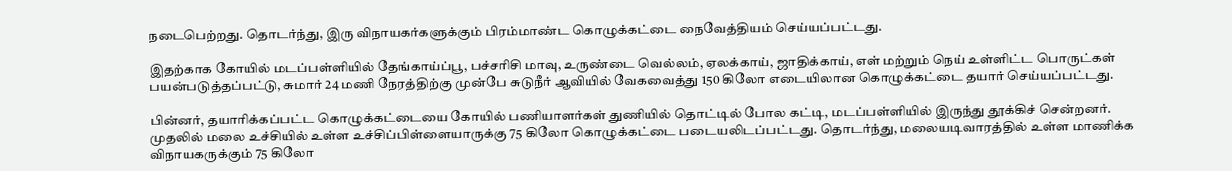நடைபெற்றது. தொடர்ந்து, இரு விநாயகர்களுக்கும் பிரம்மாண்ட கொழுக்கட்டை நைவேத்தியம் செய்யப்பட்டது.

இதற்காக கோயில் மடப்பள்ளியில் தேங்காய்ப்பூ, பச்சரிசி மாவு, உருண்டை வெல்லம், ஏலக்காய், ஜாதிக்காய், எள் மற்றும் நெய் உள்ளிட்ட பொருட்கள் பயன்படுத்தப்பட்டு, சுமார் 24 மணி நேரத்திற்கு முன்பே சுடுநீர் ஆவியில் வேகவைத்து 150 கிலோ எடையிலான கொழுக்கட்டை தயார் செய்யப்பட்டது.

பின்னர், தயாரிக்கப்பட்ட கொழுக்கட்டையை கோயில் பணியாளர்கள் துணியில் தொட்டில் போல கட்டி, மடப்பள்ளியில் இருந்து தூக்கிச் சென்றனர். முதலில் மலை உச்சியில் உள்ள உச்சிப்பிள்ளையாருக்கு 75 கிலோ கொழுக்கட்டை படையலிடப்பட்டது. தொடர்ந்து, மலையடிவாரத்தில் உள்ள மாணிக்க விநாயகருக்கும் 75 கிலோ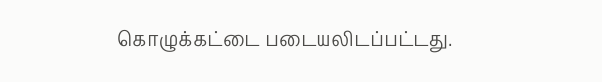கொழுக்கட்டை படையலிடப்பட்டது.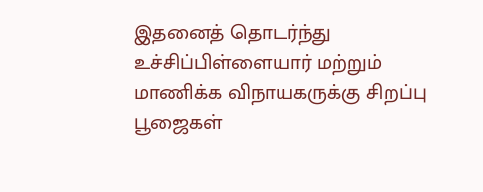இதனைத் தொடர்ந்து உச்சிப்பிள்ளையார் மற்றும் மாணிக்க விநாயகருக்கு சிறப்பு பூஜைகள்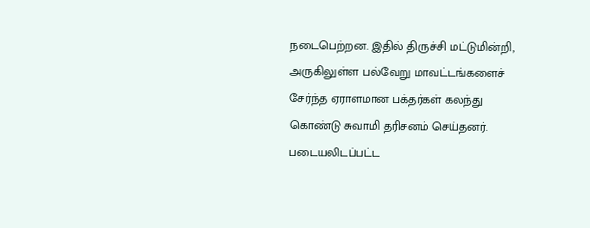நடைபெற்றன. இதில் திருச்சி மட்டுமின்றி, அருகிலுள்ள பல்வேறு மாவட்டங்களைச் சேர்ந்த ஏராளமான பக்தர்கள் கலந்து கொண்டு சுவாமி தரிசனம் செய்தனர். படையலிடப்பட்ட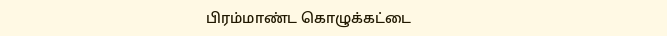பிரம்மாண்ட கொழுக்கட்டை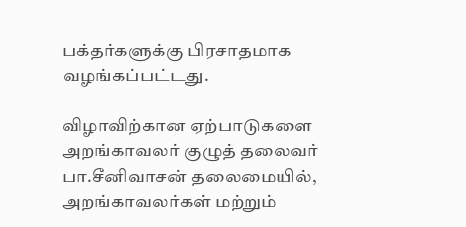பக்தர்களுக்கு பிரசாதமாக வழங்கப்பட்டது.

விழாவிற்கான ஏற்பாடுகளை அறங்காவலர் குழுத் தலைவர் பா.சீனிவாசன் தலைமையில், அறங்காவலர்கள் மற்றும்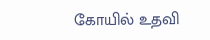கோயில் உதவி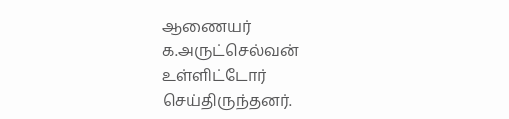ஆணையர் க.அருட்செல்வன் உள்ளிட்டோர் செய்திருந்தனர்.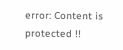error: Content is protected !!